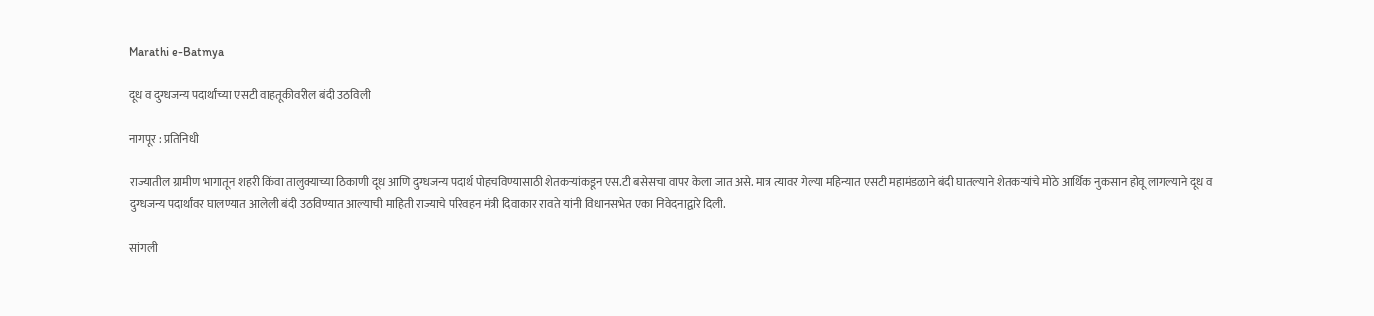Marathi e-Batmya

दूध व दुग्धजन्य पदार्थांच्या एसटी वाहतूकीवरील बंदी उठविली

नागपूर : प्रतिनिधी

राज्यातील ग्रामीण भागातून शहरी किंवा तालुक्याच्या ठिकाणी दूध आणि दुग्धजन्य पदार्थ पोहचविण्यासाठी शेतकऱ्यांकडून एस.टी बसेसचा वापर केला जात असे. मात्र त्यावर गेल्या महिन्यात एसटी महामंडळाने बंदी घातल्याने शेतकऱ्यांचे मोठे आर्थिक नुकसान होवू लागल्याने दूध व दुग्धजन्य पदार्थांवर घालण्यात आलेली बंदी उठविण्यात आल्याची माहिती राज्याचे परिवहन मंत्री दिवाकार रावते यांनी विधानसभेत एका निवेदनाद्वारे दिली.

सांगली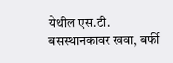येथील एस.टी. बसस्थानकावर खवा, बर्फी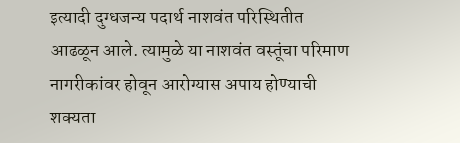इत्यादी दुग्धजन्य पदार्थ नाशवंत परिस्थितीत आढळून आले. त्यामुळे या नाशवंत वस्तूंचा परिमाण नागरीकांवर होवून आरोग्यास अपाय होण्याची शक्यता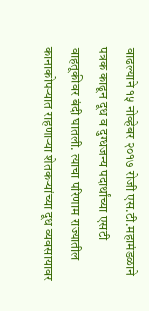वाढल्याने १५ नोव्हेबर २०१७ रोजी एस.टी.महामंडळाने पत्रक काढून दूध व दुग्धजन्य पदार्थांच्या एसटी वाहतूकीवर बंदी घातली. त्याचा परिणाम राज्यातील कानाकोपऱ्यात राहणाऱ्या शेतकऱ्यांच्या दूध व्यवसायावर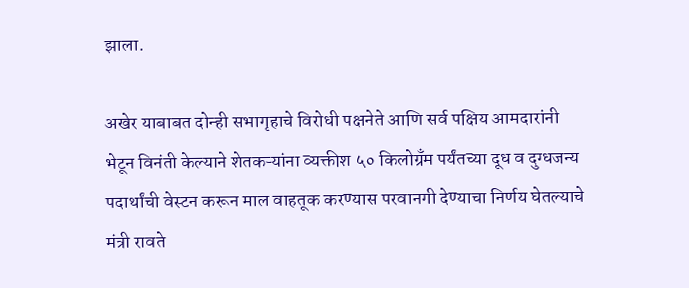झाला.

अखेर याबाबत दोन्ही सभागृहाचे विरोधी पक्षनेते आणि सर्व पक्षिय आमदारांनी भेटून विनंती केल्याने शेतकऱ्यांना व्यक्तीश ५० किलोग्रँम पर्यंतच्या दूध व दुग्धजन्य पदार्थांची वेस्टन करून माल वाहतूक करण्यास परवानगी देण्याचा निर्णय घेतल्याचे मंत्री रावते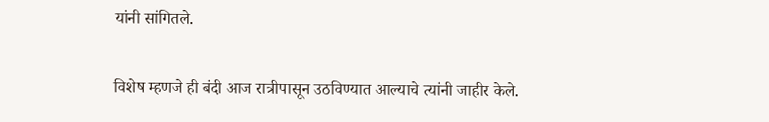यांनी सांगितले.

विशेष म्हणजे ही बंदी आज रात्रीपासून उठविण्यात आल्याचे त्यांनी जाहीर केले.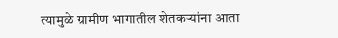त्यामुळे ग्रामीण भागातील शेतकऱ्यांना आता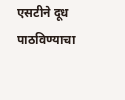एसटीने दूध पाठविण्याचा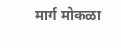मार्ग मोकळा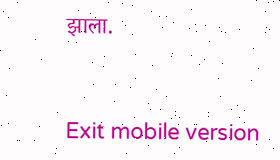झाला.



Exit mobile version